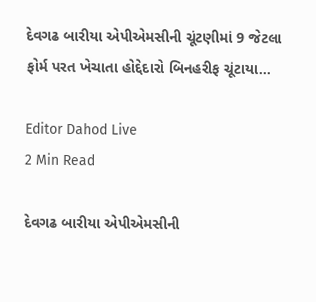દેવગઢ બારીયા એપીએમસીની ચૂંટણીમાં 9 જેટલા ફોર્મ પરત ખેચાતા હોદ્દેદારો બિનહરીફ ચૂંટાયા…

Editor Dahod Live
2 Min Read

દેવગઢ બારીયા એપીએમસીની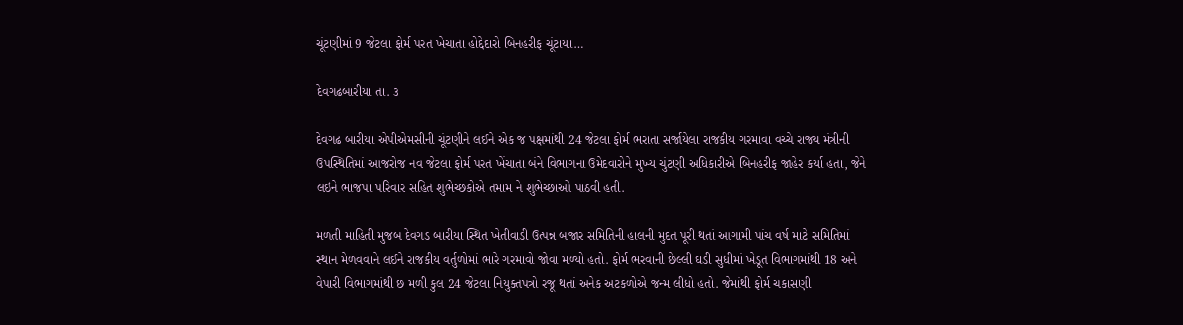ચૂંટણીમાં 9 જેટલા ફોર્મ પરત ખેચાતા હોદ્દેદારો બિનહરીફ ચૂંટાયા…

દેવગઢબારીયા તા. ૩

દેવગઢ બારીયા એપીએમસીની ચૂંટણીને લઈને એક જ પક્ષમાંથી 24 જેટલા ફોર્મ ભરાતા સર્જાયેલા રાજકીય ગરમાવા વચ્ચે રાજ્ય મંત્રીની ઉપસ્થિતિમાં આજરોજ નવ જેટલા ફોર્મ પરત ખેંચાતા બંને વિભાગના ઉમેદવારોને મુખ્ય ચુંટણી અધિકારીએ બિનહરીફ જાહેર કર્યા હતા, જેને લઇને ભાજપા પરિવાર સહિત શુભેચ્છકોએ તમામ ને શુભેચ્છાઓ પાઠવી હતી.

મળતી માહિતી મુજબ દેવગડ બારીયા સ્થિત ખેતીવાડી ઉત્પન્ન બજાર સમિતિની હાલની મુદત પૂરી થતાં આગામી પાંચ વર્ષ માટે સમિતિમાં સ્થાન મેળવવાને લઈને રાજકીય વર્તુળોમાં ભારે ગરમાવો જોવા મળ્યો હતો. ફોર્મ ભરવાની છેલ્લી ઘડી સુધીમાં ખેડૂત વિભાગમાંથી 18 અને વેપારી વિભાગમાંથી છ મળી કુલ 24 જેટલા નિયુક્તપત્રો રજૂ થતાં અનેક અટકળોએ જન્મ લીધો હતો. જેમાંથી ફોર્મ ચકાસણી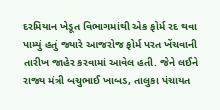દરમિયાન ખેડૂત વિભાગમાંથી એક ફોર્મ રદ થવા પામ્યું હતું જ્યારે આજરોજ ફોર્મ પરત ખેંચવાની તારીખ જાહેર કરવામાં આવેલ હતી. જેને લઈને રાજ્ય મંત્રી બચુભાઈ ખાબડ, તાલુકા પંચાયત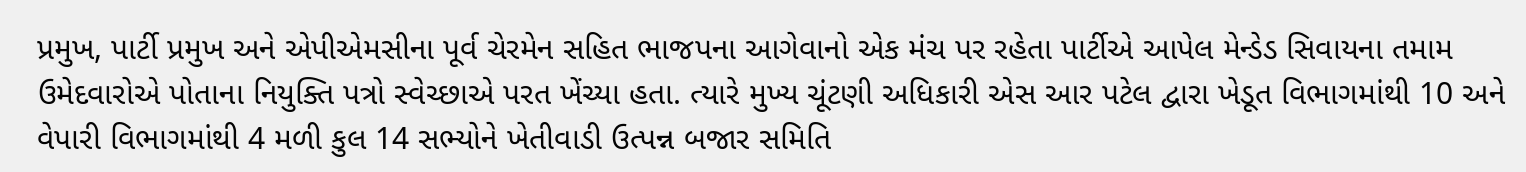પ્રમુખ, પાર્ટી પ્રમુખ અને એપીએમસીના પૂર્વ ચેરમેન સહિત ભાજપના આગેવાનો એક મંચ પર રહેતા પાર્ટીએ આપેલ મેન્ડેડ સિવાયના તમામ ઉમેદવારોએ પોતાના નિયુક્તિ પત્રો સ્વેચ્છાએ પરત ખેંચ્યા હતા. ત્યારે મુખ્ય ચૂંટણી અધિકારી એસ આર પટેલ દ્વારા ખેડૂત વિભાગમાંથી 10 અને વેપારી વિભાગમાંથી 4 મળી કુલ 14 સભ્યોને ખેતીવાડી ઉત્પન્ન બજાર સમિતિ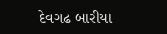દેવગઢ બારીયા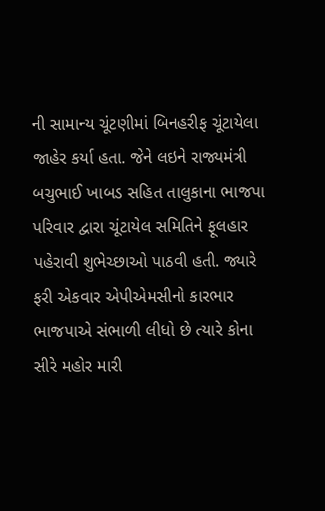ની સામાન્ય ચૂંટણીમાં બિનહરીફ ચૂંટાયેલા જાહેર કર્યા હતા. જેને લઇને રાજ્યમંત્રી બચુભાઈ ખાબડ સહિત તાલુકાના ભાજપા પરિવાર દ્વારા ચૂંટાયેલ સમિતિને ફૂલહાર પહેરાવી શુભેચ્છાઓ પાઠવી હતી. જ્યારે ફરી એકવાર એપીએમસીનો કારભાર ભાજપાએ સંભાળી લીધો છે ત્યારે કોના સીરે મહોર મારી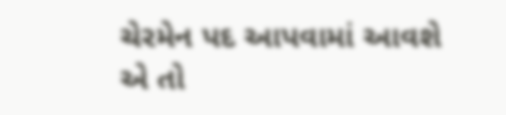ચેરમેન પદ આપવામાં આવશે એ તો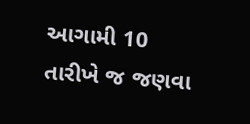આગામી 10 તારીખે જ જણવા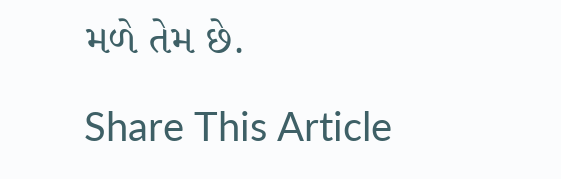મળે તેમ છે.

Share This Article